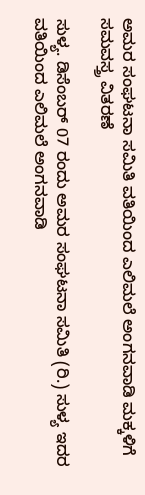ಅಮರ ಸಂಘಟನಾ ಸಮಿತಿ ವತಿಯಿಂದ ಎಲಿಮಲೆ ಅಂಗನವಾಡಿ ಮಕ್ಕಳಿಗೆ ಸಮವಸ್ತ್ರ ವಿತರಣೆ

ಸುಳ್ಯ. ಡಿಸೆಂಬರ್ 07 ರಂದು ಅಮರ ಸಂಘಟನಾ ಸಮಿತಿ (ರಿ.) ಸುಳ್ಯ ಇದರ ವತಿಯಿಂದ ಎಲಿಮಲೆ ಅಂಗನವಾಡಿ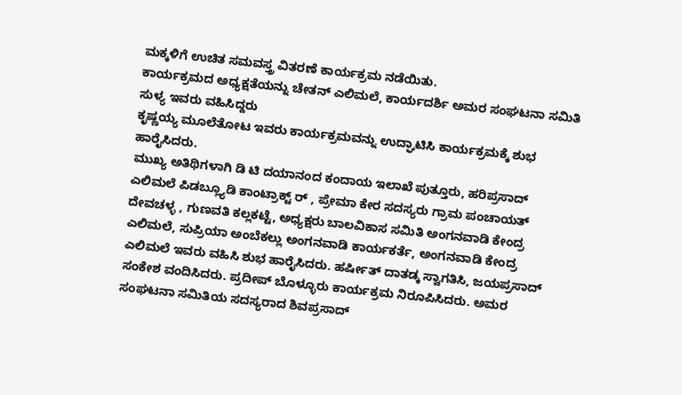ಮಕ್ಕಳಿಗೆ ಉಚಿತ ಸಮವಸ್ತ್ರ ವಿತರಣೆ ಕಾರ್ಯಕ್ರಮ ನಡೆಯಿತು.
ಕಾರ್ಯಕ್ರಮದ ಅಧ್ಯಕ್ಷತೆಯನ್ನು ಚೇತನ್ ಎಲಿಮಲೆ, ಕಾರ್ಯದರ್ಶಿ ಅಮರ ಸಂಘಟನಾ ಸಮಿತಿ ಸುಳ್ಯ ಇವರು ವಹಿಸಿದ್ದರು
ಕೃಷ್ಣಯ್ಯ ಮೂಲೆತೋಟ ಇವರು ಕಾರ್ಯಕ್ರಮವನ್ನು ಉದ್ಘಾಟಿಸಿ ಕಾರ್ಯಕ್ರಮಕ್ಕೆ ಶುಭ ಹಾರೈಸಿದರು.
ಮುಖ್ಯ ಅತಿಥಿಗಳಾಗಿ ಡಿ ಟಿ ದಯಾನಂದ ಕಂದಾಯ ಇಲಾಖೆ ಪುತ್ತೂರು, ಹರಿಪ್ರಸಾದ್ ಎಲಿಮಲೆ ಪಿಡಬ್ಲ್ಯೂಡಿ ಕಾಂಟ್ರಾಕ್ಟ್ ರ್ , ಪ್ರೇಮಾ ಕೇರ ಸದಸ್ಯರು ಗ್ರಾಮ ಪಂಚಾಯತ್ ದೇವಚಳ್ಳ , ಗುಣವತಿ ಕಲ್ಲಕಟ್ಟೆ, ಅಧ್ಯಕ್ಷರು ಬಾಲವಿಕಾಸ ಸಮಿತಿ ಅಂಗನವಾಡಿ ಕೇಂದ್ರ ಎಲಿಮಲೆ, ಸುಪ್ರಿಯಾ ಅಂಬೆಕಲ್ಲು ಅಂಗನವಾಡಿ ಕಾರ್ಯಕರ್ತೆ, ಅಂಗನವಾಡಿ ಕೇಂದ್ರ ಎಲಿಮಲೆ ಇವರು ವಹಿಸಿ ಶುಭ ಹಾರೈಸಿದರು. ಹರ್ಷೀತ್ ದಾತಡ್ಕ ಸ್ವಾಗತಿಸಿ, ಜಯಪ್ರಸಾದ್ ಸಂಕೇಶ ವಂದಿಸಿದರು. ಪ್ರದೀಪ್ ಬೊಳ್ಳೂರು ಕಾರ್ಯಕ್ರಮ ನಿರೂಪಿಸಿದರು. ಅಮರ ಸಂಘಟನಾ ಸಮಿತಿಯ ಸದಸ್ಯರಾದ ಶಿವಪ್ರಸಾದ್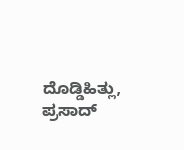ದೊಡ್ಡಿಹಿತ್ಲು, ಪ್ರಸಾದ್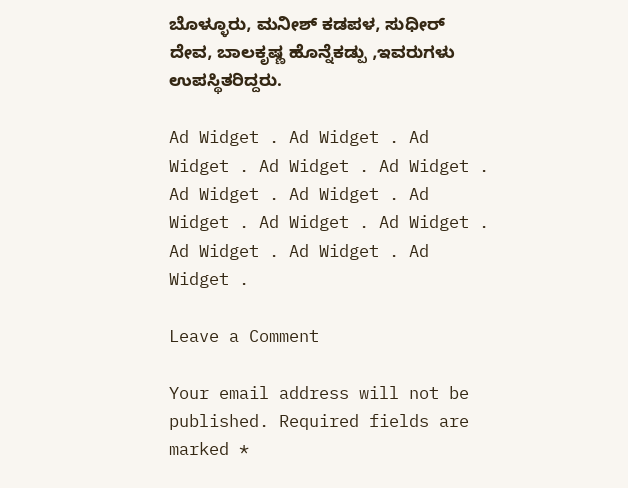ಬೊಳ್ಳೂರು, ಮನೀಶ್ ಕಡಪಳ, ಸುಧೀರ್ ದೇವ, ಬಾಲಕೃಷ್ಣ ಹೊನ್ನೆಕಡ್ಪು ,ಇವರುಗಳು ಉಪಸ್ಥಿತರಿದ್ದರು.

Ad Widget . Ad Widget . Ad Widget . Ad Widget . Ad Widget . Ad Widget . Ad Widget . Ad Widget . Ad Widget . Ad Widget . Ad Widget . Ad Widget . Ad Widget .

Leave a Comment

Your email address will not be published. Required fields are marked *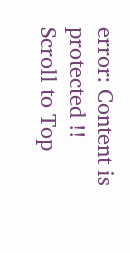error: Content is protected !!
Scroll to Top